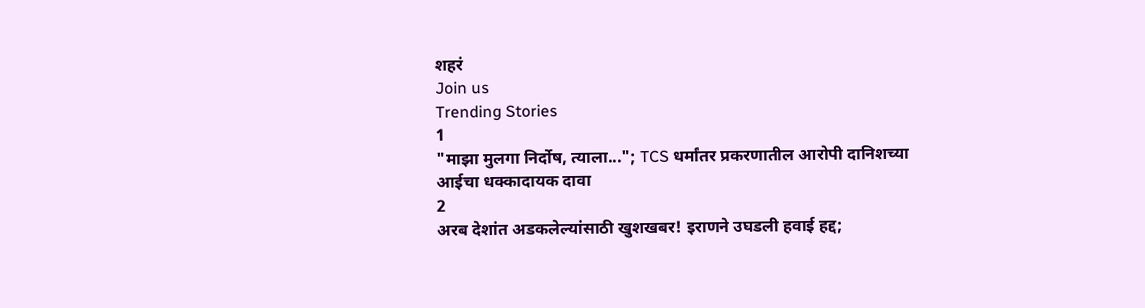शहरं
Join us
Trending Stories
1
"माझा मुलगा निर्दोष, त्याला..."; TCS धर्मांतर प्रकरणातील आरोपी दानिशच्या आईचा धक्कादायक दावा
2
अरब देशांत अडकलेल्यांसाठी खुशखबर! इराणने उघडली हवाई हद्द;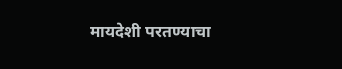मायदेशी परतण्याचा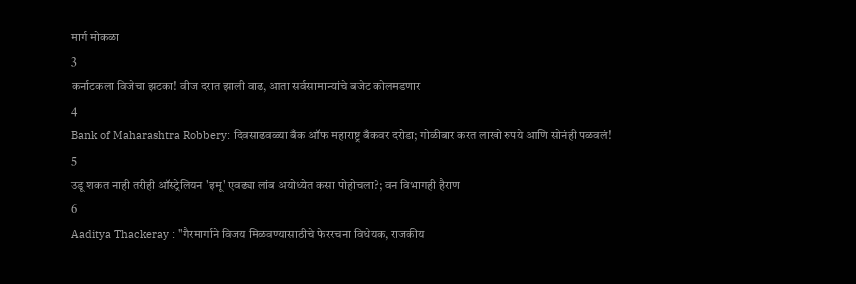मार्ग मोकळा
3
कर्नाटकला विजेचा झटका! वीज दरात झाली वाढ, आता सर्वसामान्यांचे बजेट कोलमडणार
4
Bank of Maharashtra Robbery: दिवसाढवळ्या बँक ऑफ महाराष्ट्र बँकवर दरोडा; गोळीबार करत लाखो रुपये आणि सोनंही पळवलं!
5
उडू शकत नाही तरीही ऑस्ट्रेलियन 'इमू' एवढ्या लांब अयोध्येत कसा पोहोचला?; वन विभागही हैराण
6
Aaditya Thackeray : "गैरमार्गाने विजय मिळवण्यासाठीचे फेररचना विधेयक, राजकीय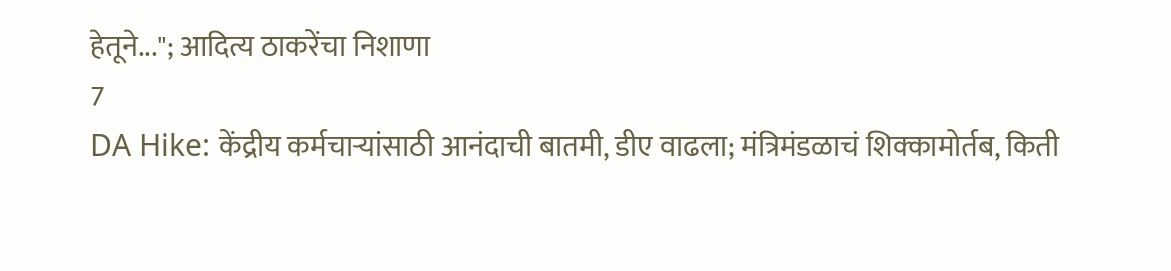हेतूने..."; आदित्य ठाकरेंचा निशाणा
7
DA Hike: केंद्रीय कर्मचाऱ्यांसाठी आनंदाची बातमी, डीए वाढला; मंत्रिमंडळाचं शिक्कामोर्तब, किती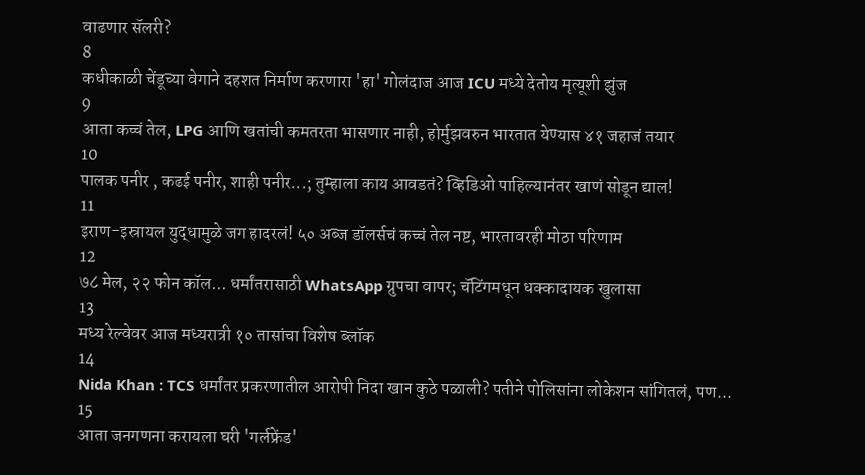वाढणार सॅलरी?
8
कधीकाळी चेंडूच्या वेगाने दहशत निर्माण करणारा 'हा' गोलंदाज आज ICU मध्ये देतोय मृत्यूशी झुंज
9
आता कच्चं तेल, LPG आणि खतांची कमतरता भासणार नाही, होर्मुझवरुन भारतात येण्यास ४१ जहाजं तयार
10
पालक पनीर , कढई पनीर, शाही पनीर...; तुम्हाला काय आवडतं? व्हिडिओ पाहिल्यानंतर खाणं सोडून द्याल!
11
इराण-इस्रायल युद्धामुळे जग हादरलं! ५० अब्ज डॉलर्सचं कच्चं तेल नष्ट, भारतावरही मोठा परिणाम
12
७८ मेल, २२ फोन कॉल... धर्मांतरासाठी WhatsApp ग्रुपचा वापर; चॅटिंगमधून धक्कादायक खुलासा
13
मध्य रेल्वेवर आज मध्यरात्री १० तासांचा विशेष ब्लॉक
14
Nida Khan : TCS धर्मांतर प्रकरणातील आरोपी निदा खान कुठे पळाली? पतीने पोलिसांना लोकेशन सांगितलं, पण...
15
आता जनगणना करायला घरी 'गर्लफ्रेंड'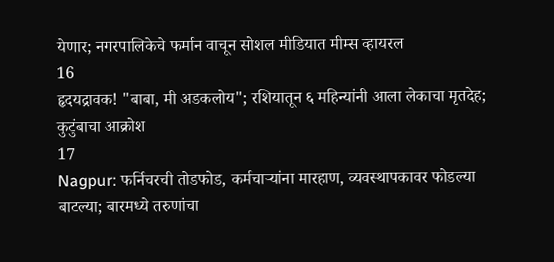येणार; नगरपालिकेचे फर्मान वाचून सोशल मीडियात मीम्स व्हायरल
16
हृदयद्रावक! "बाबा, मी अडकलोय"; रशियातून ६ महिन्यांनी आला लेकाचा मृतदेह; कुटुंबाचा आक्रोश
17
Nagpur: फर्निचरची तोडफोड, कर्मचाऱ्यांना मारहाण, व्यवस्थापकावर फोडल्या बाटल्या; बारमध्ये तरुणांचा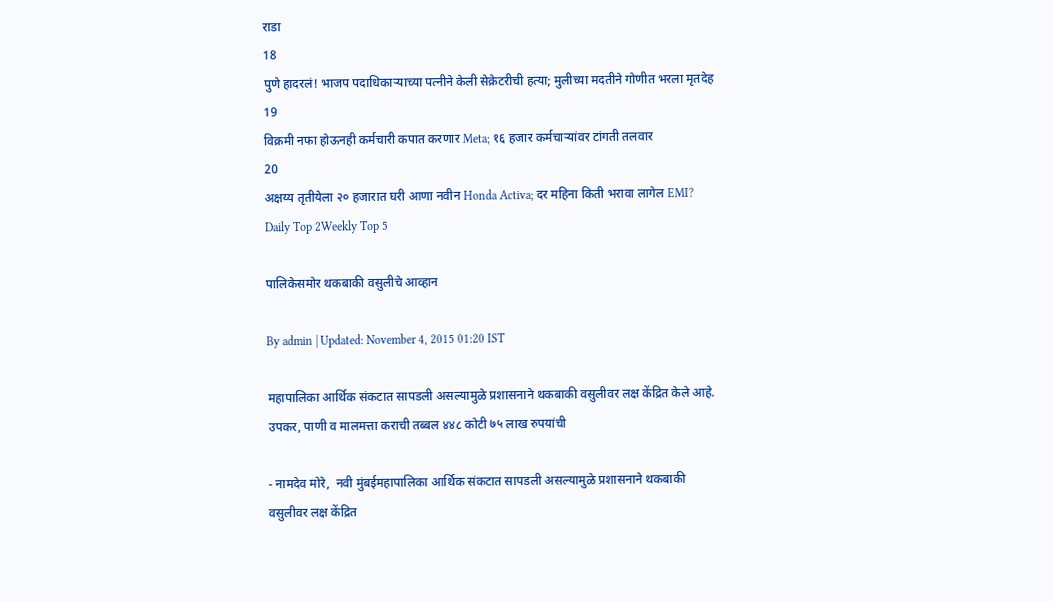राडा
18
पुणे हादरलं! भाजप पदाधिकाऱ्याच्या पत्नीने केली सेक्रेटरीची हत्या; मुलीच्या मदतीने गोणीत भरला मृतदेह
19
विक्रमी नफा होऊनही कर्मचारी कपात करणार Meta; १६ हजार कर्मचाऱ्यांवर टांगती तलवार
20
अक्षय्य तृतीयेला २० हजारात घरी आणा नवीन Honda Activa; दर महिना किती भरावा लागेल EMI?
Daily Top 2Weekly Top 5

पालिकेसमोर थकबाकी वसुलीचे आव्हान

By admin | Updated: November 4, 2015 01:20 IST

महापालिका आर्थिक संकटात सापडली असल्यामुळे प्रशासनाने थकबाकी वसुलीवर लक्ष केंद्रित केले आहे. उपकर, पाणी व मालमत्ता कराची तब्बल ४४८ कोटी ७५ लाख रुपयांची

- नामदेव मोरे,  नवी मुंबईमहापालिका आर्थिक संकटात सापडली असल्यामुळे प्रशासनाने थकबाकी वसुलीवर लक्ष केंद्रित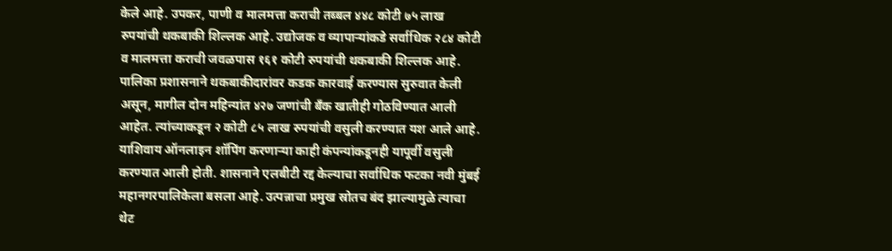केले आहे. उपकर, पाणी व मालमत्ता कराची तब्बल ४४८ कोटी ७५ लाख रुपयांची थकबाकी शिल्लक आहे. उद्योजक व व्यापाऱ्यांकडे सर्वाधिक २८४ कोटी व मालमत्ता कराची जवळपास १६१ कोटी रुपयांची थकबाकी शिल्लक आहे. पालिका प्रशासनाने थकबाकीदारांवर कडक कारवाई करण्यास सुरुवात केली असून, मागील दोन महिन्यांत ४२७ जणांची बँक खातीही गोठविण्यात आली आहेत. त्यांच्याकडून २ कोटी ८५ लाख रुपयांची वसुली करण्यात यश आले आहे. याशिवाय ऑनलाइन शॉपिंग करणाऱ्या काही कंपन्यांकडूनही यापूर्वी वसुली करण्यात आली होती. शासनाने एलबीटी रद्द केल्याचा सर्वाधिक फटका नवी मुंबई महानगरपालिकेला बसला आहे. उत्पन्नाचा प्रमुख स्रोतच बंद झाल्यामुळे त्याचा थेट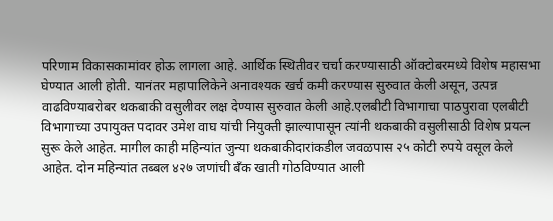परिणाम विकासकामांवर होऊ लागला आहे. आर्थिक स्थितीवर चर्चा करण्यासाठी ऑक्टोबरमध्ये विशेष महासभा घेण्यात आली होती. यानंतर महापालिकेने अनावश्यक खर्च कमी करण्यास सुरुवात केली असून, उत्पन्न वाढविण्याबरोबर थकबाकी वसुलीवर लक्ष देण्यास सुरुवात केली आहे.एलबीटी विभागाचा पाठपुरावा एलबीटी विभागाच्या उपायुक्त पदावर उमेश वाघ यांची नियुक्ती झाल्यापासून त्यांनी थकबाकी वसुलीसाठी विशेष प्रयत्न सुरू केले आहेत. मागील काही महिन्यांत जुन्या थकबाकीदारांकडील जवळपास २५ कोटी रुपये वसूल केले आहेत. दोन महिन्यांत तब्बल ४२७ जणांची बँक खाती गोठविण्यात आली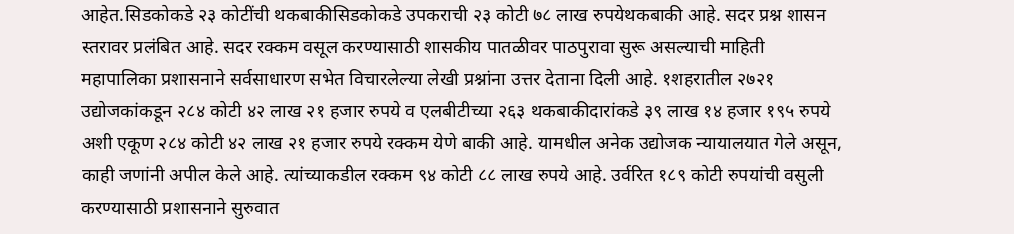आहेत.सिडकोकडे २३ कोटींची थकबाकीसिडकोकडे उपकराची २३ कोटी ७८ लाख रुपयेथकबाकी आहे. सदर प्रश्न शासन स्तरावर प्रलंबित आहे. सदर रक्कम वसूल करण्यासाठी शासकीय पातळीवर पाठपुरावा सुरू असल्याची माहिती महापालिका प्रशासनाने सर्वसाधारण सभेत विचारलेल्या लेखी प्रश्नांना उत्तर देताना दिली आहे. १शहरातील २७२१ उद्योजकांकडून २८४ कोटी ४२ लाख २१ हजार रुपये व एलबीटीच्या २६३ थकबाकीदारांकडे ३९ लाख १४ हजार १९५ रुपये अशी एकूण २८४ कोटी ४२ लाख २१ हजार रुपये रक्कम येणे बाकी आहे. यामधील अनेक उद्योजक न्यायालयात गेले असून, काही जणांनी अपील केले आहे. त्यांच्याकडील रक्कम ९४ कोटी ८८ लाख रुपये आहे. उर्वरित १८९ कोटी रुपयांची वसुली करण्यासाठी प्रशासनाने सुरुवात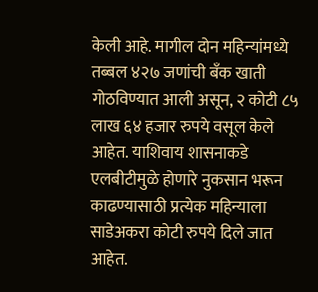केली आहे. मागील दोन महिन्यांमध्ये तब्बल ४२७ जणांची बँक खाती गोठविण्यात आली असून, २ कोटी ८५ लाख ६४ हजार रुपये वसूल केले आहेत. याशिवाय शासनाकडे एलबीटीमुळे होणारे नुकसान भरून काढण्यासाठी प्रत्येक महिन्याला साडेअकरा कोटी रुपये दिले जात आहेत.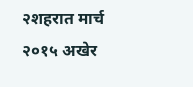२शहरात मार्च २०१५ अखेर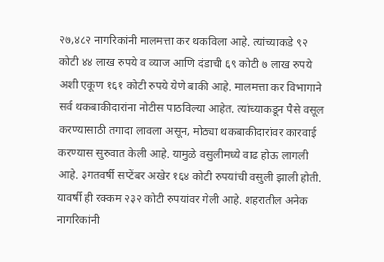२७,४८२ नागरिकांनी मालमत्ता कर थकविला आहे. त्यांच्याकडे ९२ कोटी ४४ लाख रुपये व व्याज आणि दंडाची ६९ कोटी ७ लाख रुपये अशी एकूण १६१ कोटी रुपये येणे बाकी आहे. मालमत्ता कर विभागाने सर्व थकबाकीदारांना नोटीस पाठविल्या आहेत. त्यांच्याकडून पैसे वसूल करण्यासाठी तगादा लावला असून, मोठ्या थकबाकीदारांवर कारवाई करण्यास सुरुवात केली आहे. यामुळे वसुलीमध्ये वाढ होऊ लागली आहे. ३गतवर्षी सप्टेंबर अखेर १६४ कोटी रुपयांची वसुली झाली होती. यावर्षी ही रक्कम २३२ कोटी रुपयांवर गेली आहे. शहरातील अनेक नागरिकांनी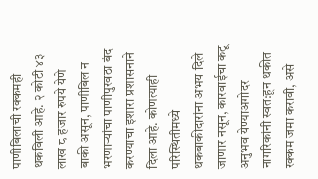पाणीबिलाची रक्कमही थकविली आहे. २ कोटी ४३ लाख ८ हजार रुपये येणे बाकी असून, पाणीबिल न भरणाऱ्यांचा पाणीपुरवठा बंद करण्याचा इशारा प्रशासनाने दिला आहे. कोणत्याही परिस्थितीमध्ये थकबाकीदारांना अभय दिले जाणार नसून, कारवाईचा कटू अनुभव येण्याअगोदर नागरिकांनी स्वत:हून थकीत रक्कम जमा करावी, असे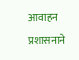आवाहन प्रशासनाने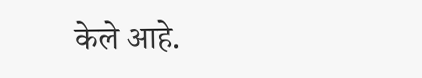केले आहे.